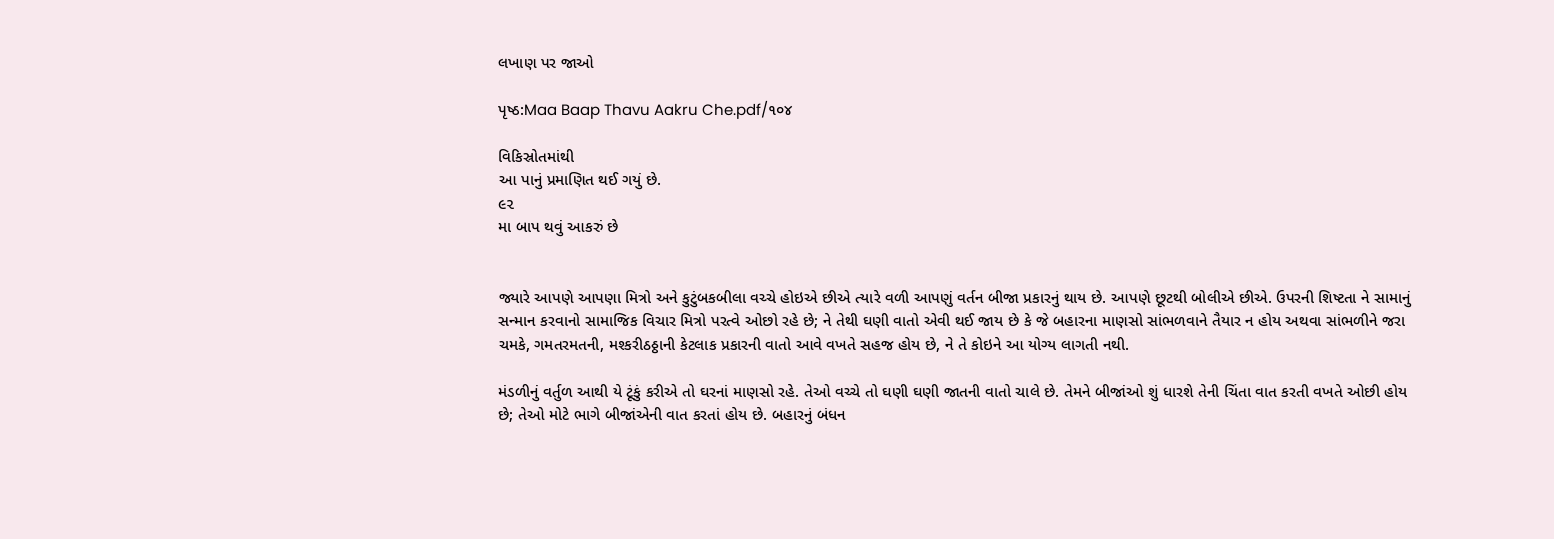લખાણ પર જાઓ

પૃષ્ઠ:Maa Baap Thavu Aakru Che.pdf/૧૦૪

વિકિસ્રોતમાંથી
આ પાનું પ્રમાણિત થઈ ગયું છે.
૯૨
મા બાપ થવું આકરું છે


જ્યારે આપણે આપણા મિત્રો અને કુટુંબકબીલા વચ્ચે હોઇએ છીએ ત્યારે વળી આપણું વર્તન બીજા પ્રકારનું થાય છે. આપણે છૂટથી બોલીએ છીએ. ઉપરની શિષ્ટતા ને સામાનું સન્માન કરવાનો સામાજિક વિચાર મિત્રો પરત્વે ઓછો રહે છે; ને તેથી ઘણી વાતો એવી થઈ જાય છે કે જે બહારના માણસો સાંભળવાને તૈયાર ન હોય અથવા સાંભળીને જરા ચમકે, ગમતરમતની, મશ્કરીઠઠ્ઠાની કેટલાક પ્રકારની વાતો આવે વખતે સહજ હોય છે, ને તે કોઇને આ યોગ્ય લાગતી નથી.

મંડળીનું વર્તુળ આથી યે ટૂંકું કરીએ તો ઘરનાં માણસો રહે. તેઓ વચ્ચે તો ઘણી ઘણી જાતની વાતો ચાલે છે. તેમને બીજાંઓ શું ધારશે તેની ચિંતા વાત કરતી વખતે ઓછી હોય છે; તેઓ મોટે ભાગે બીજાંએની વાત કરતાં હોય છે. બહારનું બંધન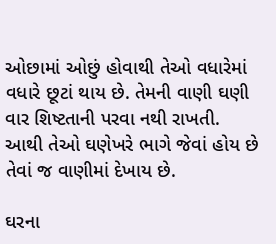ઓછામાં ઓછું હોવાથી તેઓ વધારેમાં વધારે છૂટાં થાય છે. તેમની વાણી ઘણી વાર શિષ્ટતાની પરવા નથી રાખતી. આથી તેઓ ઘણેખરે ભાગે જેવાં હોય છે તેવાં જ વાણીમાં દેખાય છે.

ઘરના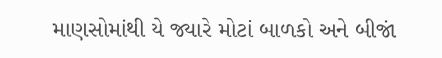માણસોમાંથી યે જ્યારે મોટાં બાળકો અને બીજાં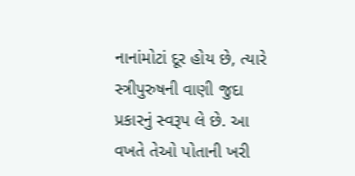નાનાંમોટાં દૂર હોય છે, ત્યારે સ્ત્રીપુરુષની વાણી જુદા પ્રકારનું સ્વરૂપ લે છે. આ વખતે તેઓ પોતાની ખરી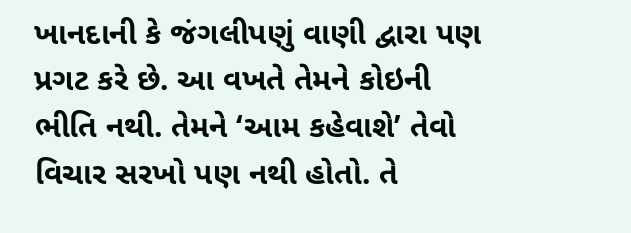ખાનદાની કે જંગલીપણું વાણી દ્વારા પણ પ્રગટ કરે છે. આ વખતે તેમને કોઇની ભીતિ નથી. તેમને ‘આમ કહેવાશે’ તેવો વિચાર સરખો પણ નથી હોતો. તે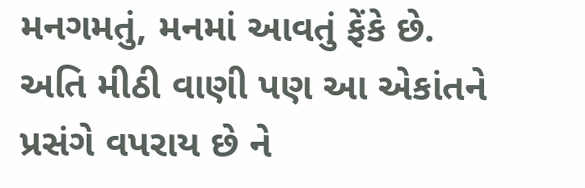મનગમતું, મનમાં આવતું ફેંકે છે. અતિ મીઠી વાણી પણ આ એકાંતને પ્રસંગે વપરાય છે ને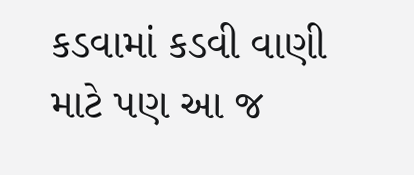કડવામાં કડવી વાણી માટે પણ આ જ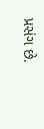પ્રસંગ છે.